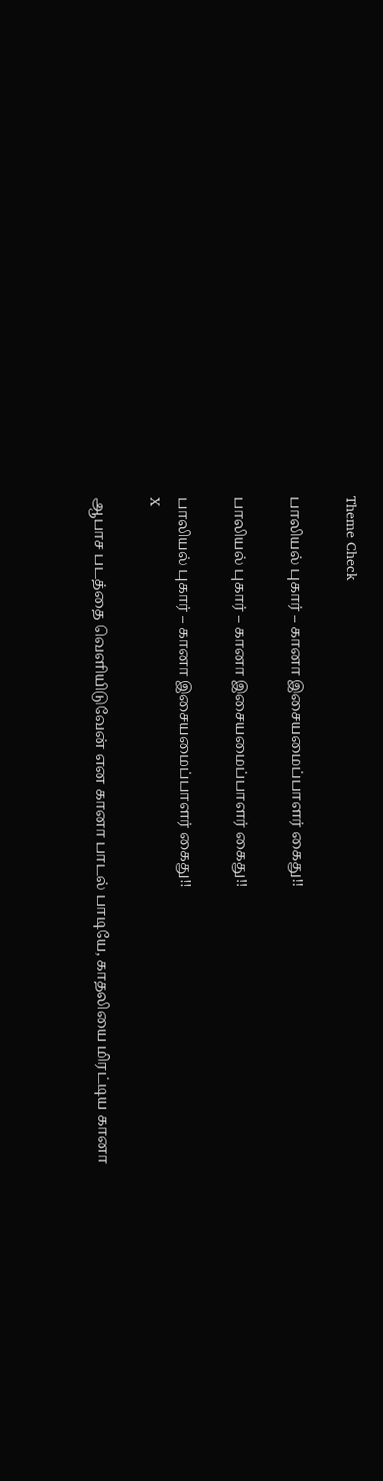Theme Check

பாலியல் புகார் – கானா இசையமைப்பாளர் கைது!!

பாலியல் புகார் – கானா இசையமைப்பாளர் கைது!!

பாலியல் புகார் – கானா இசையமைப்பாளர் கைது!!
X

ஆபாச படத்தை வெளியிடுவேன் என கானா பாடல் பாடியே, காதலியை மிரட்டிய கானா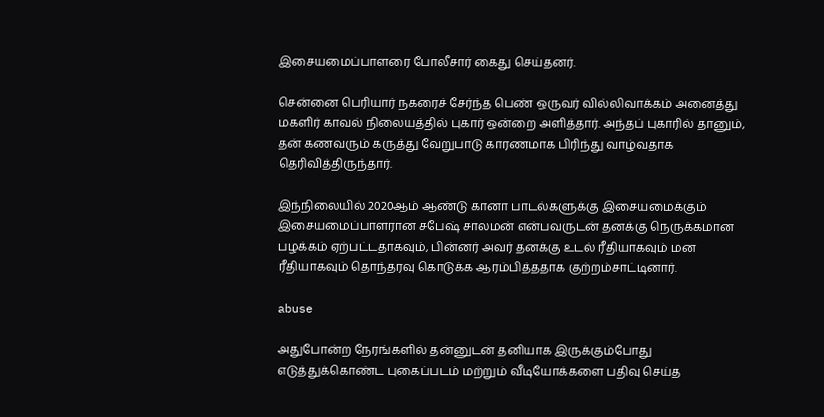இசையமைப்பாளரை போலீசார் கைது செய்தனர்.

சென்னை பெரியார் நகரைச் சேர்ந்த பெண் ஒருவர் வில்லிவாக்கம் அனைத்து மகளிர் காவல் நிலையத்தில் புகார் ஒன்றை அளித்தார். அந்தப் புகாரில் தானும், தன் கணவரும் கருத்து வேறுபாடு காரணமாக பிரிந்து வாழ்வதாக தெரிவித்திருந்தார்.

இந்நிலையில் 2020ஆம் ஆண்டு கானா பாடல்களுக்கு இசையமைக்கும் இசையமைப்பாளரான சபேஷ் சாலமன் என்பவருடன் தனக்கு நெருக்கமான பழக்கம் ஏற்பட்டதாகவும், பின்னர் அவர் தனக்கு உடல் ரீதியாகவும் மன ரீதியாகவும் தொந்தரவு கொடுக்க ஆரம்பித்ததாக குற்றம்சாட்டினார்.

abuse

அதுபோன்ற நேரங்களில் தன்னுடன் தனியாக இருக்கும்போது எடுத்துக்கொண்ட புகைப்படம் மற்றும் வீடியோக்களை பதிவு செய்த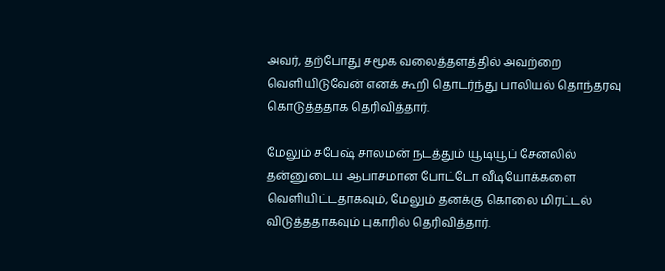அவர், தற்போது சமூக வலைத்தளத்தில் அவற்றை வெளியிடுவேன் எனக் கூறி தொடர்ந்து பாலியல் தொந்தரவு கொடுத்ததாக தெரிவித்தார்.

மேலும் சபேஷ் சாலமன் நடத்தும் யூடியூப் சேனலில் தன்னுடைய ஆபாசமான போட்டோ வீடியோக்களை வெளியிட்டதாகவும், மேலும் தனக்கு கொலை மிரட்டல் விடுத்ததாகவும் புகாரில் தெரிவித்தார்.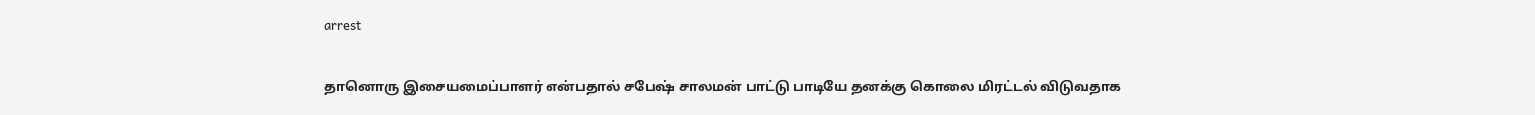arrest

தானொரு இசையமைப்பாளர் என்பதால் சபேஷ் சாலமன் பாட்டு பாடியே தனக்கு கொலை மிரட்டல் விடுவதாக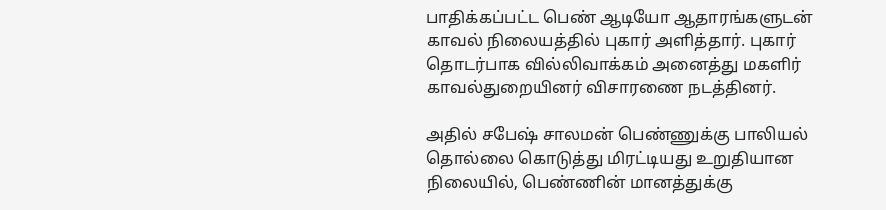பாதிக்கப்பட்ட பெண் ஆடியோ ஆதாரங்களுடன் காவல் நிலையத்தில் புகார் அளித்தார். புகார் தொடர்பாக வில்லிவாக்கம் அனைத்து மகளிர் காவல்துறையினர் விசாரணை நடத்தினர்.

அதில் சபேஷ் சாலமன் பெண்ணுக்கு பாலியல் தொல்லை கொடுத்து மிரட்டியது உறுதியான நிலையில், பெண்ணின் மானத்துக்கு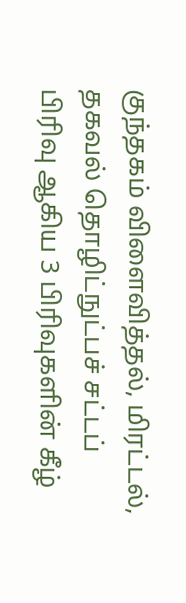குந்தகம் விளைவித்தல், மிரட்டல், தகவல் தொழிட்நுட்பச் சட்டப் பிரிவு ஆகிய 3 பிரிவுகளின் கீழ்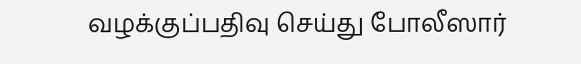வழக்குப்பதிவு செய்து போலீஸார்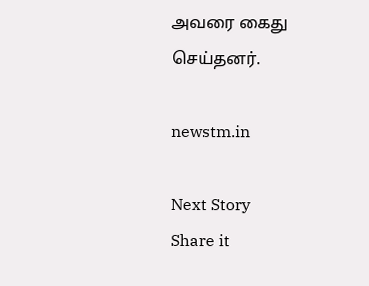அவரை கைது செய்தனர்.

newstm.in

Next Story
Share it